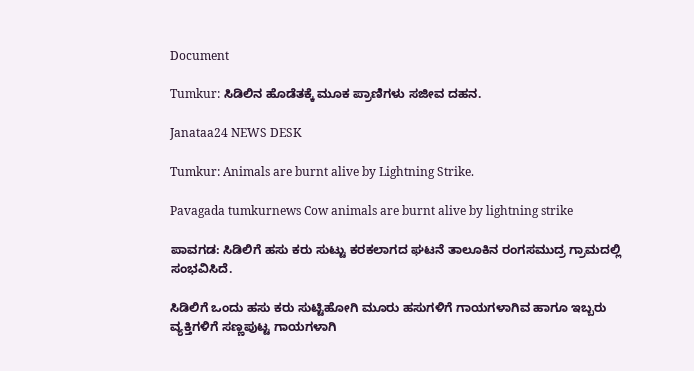Document

Tumkur: ಸಿಡಿಲಿನ ಹೊಡೆತಕ್ಕೆ ಮೂಕ ಪ್ರಾಣಿಗಳು ಸಜೀವ ದಹನ.

Janataa24 NEWS DESK

Tumkur: Animals are burnt alive by Lightning Strike.

Pavagada tumkurnews Cow animals are burnt alive by lightning strike

ಪಾವಗಡ: ಸಿಡಿಲಿಗೆ ಹಸು ಕರು ಸುಟ್ಟು ಕರಕಲಾಗದ ಘಟನೆ ತಾಲೂಕಿನ ರಂಗಸಮುದ್ರ ಗ್ರಾಮದಲ್ಲಿ ಸಂಭವಿಸಿದೆ.

ಸಿಡಿಲಿಗೆ ಒಂದು ಹಸು ಕರು ಸುಟ್ಟಿಹೋಗಿ ಮೂರು ಹಸುಗಳಿಗೆ ಗಾಯಗಳಾಗಿವ ಹಾಗೂ ಇಬ್ಬರು ವ್ಯಕ್ತಿಗಳಿಗೆ ಸಣ್ಣಪುಟ್ಟ ಗಾಯಗಳಾಗಿ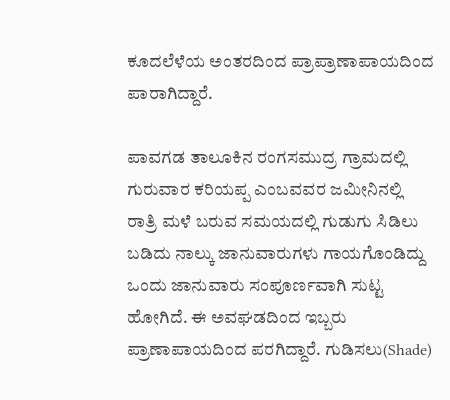ಕೂದಲೆಳೆಯ ಅಂತರದಿಂದ ಪ್ರಾಪ್ರಾಣಾಪಾಯದಿಂದ ಪಾರಾಗಿದ್ದಾರೆ.

ಪಾವಗಡ ತಾಲೂಕಿನ ರಂಗಸಮುದ್ರ ಗ್ರಾಮದಲ್ಲಿ ಗುರುವಾರ ಕರಿಯಪ್ಪ ಎಂಬವವರ ಜಮೀನಿನಲ್ಲಿ ರಾತ್ರಿ ಮಳೆ ಬರುವ ಸಮಯದಲ್ಲಿ ಗುಡುಗು ಸಿಡಿಲು ಬಡಿದು ನಾಲ್ಕು ಜಾನುವಾರುಗಳು ಗಾಯಗೊಂಡಿದ್ದು ಒಂದು ಜಾನುವಾರು ಸಂಪೂರ್ಣವಾಗಿ ಸುಟ್ಟ ಹೋಗಿದೆ. ಈ ಅವಘಡದಿಂದ ಇಬ್ಬರು ಪ್ರಾಣಾಪಾಯದಿಂದ ಪರಗಿದ್ದಾರೆ. ಗುಡಿಸಲು(Shade)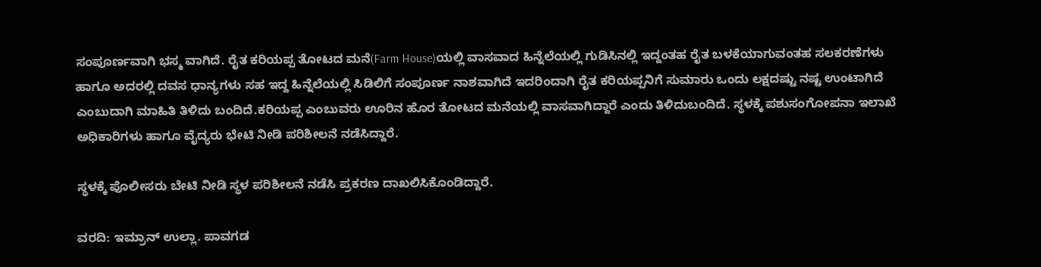ಸಂಪೂರ್ಣವಾಗಿ ಭಸ್ಮ ವಾಗಿದೆ. ರೈತ ಕರಿಯಪ್ಪ ತೋಟದ ಮನೆ(Farm House)ಯಲ್ಲಿ ವಾಸವಾದ ಹಿನ್ನೆಲೆಯಲ್ಲಿ ಗುಡಿಸಿನಲ್ಲಿ ಇದ್ದಂತಹ ರೈತ ಬಳಕೆಯಾಗುವಂತಹ ಸಲಕರಣೆಗಳು ಹಾಗೂ ಅದರಲ್ಲಿ ದವಸ ಧಾನ್ಯಗಳು ಸಹ ಇದ್ದ ಹಿನ್ನೆಲೆಯಲ್ಲಿ ಸಿಡಿಲಿಗೆ ಸಂಪೂರ್ಣ ನಾಶವಾಗಿದೆ ಇದರಿಂದಾಗಿ ರೈತ ಕರಿಯಪ್ಪನಿಗೆ ಸುಮಾರು ಒಂದು ಲಕ್ಷದಷ್ಟು ನಷ್ಟ ಉಂಟಾಗಿದೆ ಎಂಬುದಾಗಿ ಮಾಹಿತಿ ತಿಳಿದು ಬಂದಿದೆ.ಕರಿಯಪ್ಪ ಎಂಬುವರು ಊರಿನ ಹೊರ ತೋಟದ ಮನೆಯಲ್ಲಿ ವಾಸವಾಗಿದ್ದಾರೆ ಎಂದು ತಿಳಿದುಬಂದಿದೆ. ಸ್ಥಳಕ್ಕೆ ಪಶುಸಂಗೋಪನಾ ಇಲಾಖೆ ಅಧಿಕಾರಿಗಳು ಹಾಗೂ ವೈದ್ಯರು ಭೇಟಿ ನೀಡಿ ಪರಿಶೀಲನೆ ನಡೆಸಿದ್ದಾರೆ.

ಸ್ಥಳಕ್ಕೆ ಪೊಲೀಸರು ಬೇಟಿ ನೀಡಿ ಸ್ಥಳ ಪರಿಶೀಲನೆ ನಡೆಸಿ ಪ್ರಕರಣ ದಾಖಲಿಸಿಕೊಂಡಿದ್ದಾರೆ.

ವರದಿ: ಇಮ್ರಾನ್ ಉಲ್ಲಾ. ಪಾವಗಡ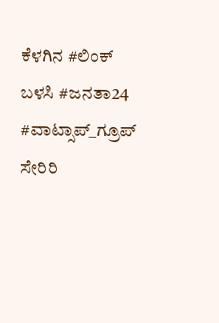ಕೆಳಗಿನ #ಲಿಂಕ್ ಬಳಸಿ #ಜನತಾ24 #ವಾಟ್ಸಾಪ್_ಗ್ರೂಪ್ ಸೇರಿರಿ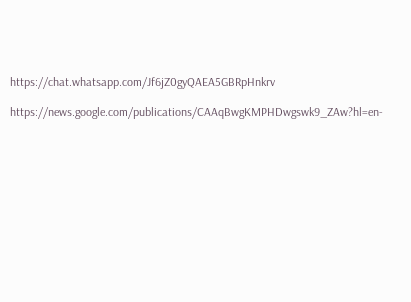https://chat.whatsapp.com/Jf6jZ0gyQAEA5GBRpHnkrv

https://news.google.com/publications/CAAqBwgKMPHDwgswk9_ZAw?hl=en-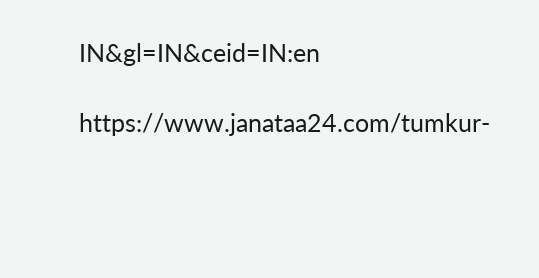IN&gl=IN&ceid=IN:en

https://www.janataa24.com/tumkur-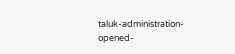taluk-administration-opened-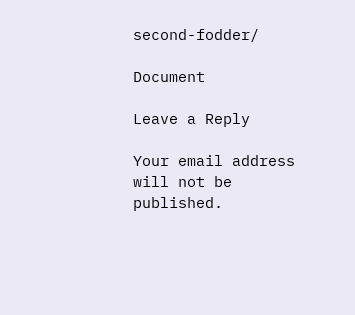second-fodder/

Document

Leave a Reply

Your email address will not be published.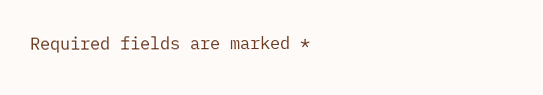Required fields are marked *